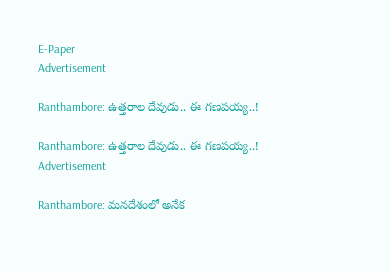E-Paper
Advertisement

Ranthambore: ఉత్తరాల దేవుడు.. ఈ గణపయ్య..!

Ranthambore: ఉత్తరాల దేవుడు.. ఈ గణపయ్య..!
Advertisement

Ranthambore: మనదేశంలో అనేక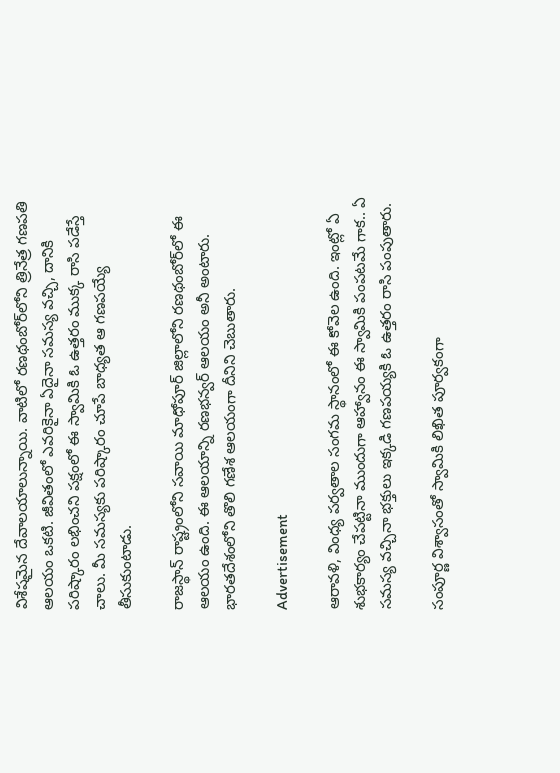విశేషమైన దేవాలయాలున్నాయి. వాటిలో రణథంబోర్‌లోని త్రినేత్ర గణపతి ఆలయం ఒకటి. జీవితంలో ఎవరికైనా ఏదైనా సమస్య వచ్చి, దానికి పరిష్కారం లభించని పక్షంలో ఈ స్వామికి ఓ ఉత్తరం ముక్క రాసి పడేస్తే చాలు. మీ సమస్యకు పరిష్కారం చూపే బాధ్యత ఆ గణపయ్యే తీసుకుంటాడు.

రాజస్థాన్ రాష్ట్రంలోని సవాయి మాధోపూర్ జిల్లాలోని రణథంబోర్‌లో ఈ ఆలయం ఉంది. ఈ ఆలయాన్ని రణభన్వర్ ఆలయం అనీ అంటారు. భారతదేశంలోని తొలి గణేశ ఆలయంగా దీనిని చెబుతారు.

Advertisement

ఆరావళి, వింధ్య పర్వతాల సంగమ స్థానంలో ఈ కోవెల ఉంది. ఇంట్లో ఏ శుభకార్యం చేపట్టినా ముందుగా ఆహ్వానం ఈ స్వామికి పంపటమే గాక.. ఏ సమస్య వచ్చినా భక్తులు ఇక్కడి గణపయ్యకి ఓ ఉత్తరం రాసి పంపుతారు.

సంపూర్ణ విశ్వాసంతో స్వామికి లిఖిత పూర్వకంగా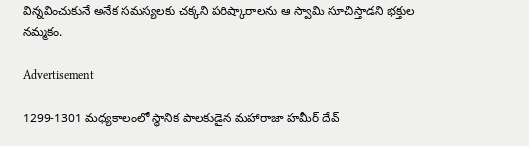విన్నవించుకునే అనేక సమస్యలకు చక్కని పరిష్కారాలను ఆ స్వామి సూచిస్తాడని భక్తుల నమ్మకం.

Advertisement

1299-1301 మధ్యకాలంలో స్థానిక పాలకుడైన మహారాజా హమీర్ దేవ్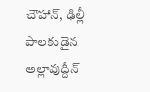చౌహాన్, ఢిల్లీ పాలకుడైన అల్లావుద్దీన్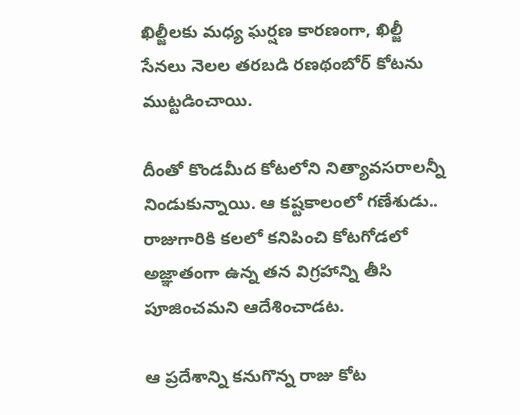ఖిల్జీలకు మధ్య ఘర్షణ కారణంగా, ఖిల్జీ సేనలు నెలల తరబడి రణథంబోర్ కోటను ముట్టడించాయి.

దీంతో కొండమీద కోటలోని నిత్యావసరాలన్నీ నిండుకున్నాయి. ఆ కష్టకాలంలో గణేశుడు.. రాజుగారికి కలలో కనిపించి కోటగోడలో అజ్ఞాతంగా ఉన్న తన విగ్రహాన్ని తీసి పూజించమని ఆదేశించాడట.

ఆ ప్రదేశాన్ని కనుగొన్న రాజు కోట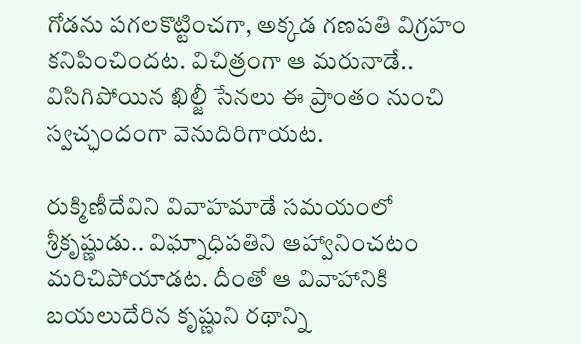గోడను పగలకొట్టించగా, అక్కడ గణపతి విగ్రహం కనిపించిందట. విచిత్రంగా ఆ మరునాడే.. విసిగిపోయిన ఖిల్జీ సేనలు ఈ ప్రాంతం నుంచి స్వచ్ఛందంగా వెనుదిరిగాయట.

రుక్మిణీదేవిని వివాహమాడే సమయంలో శ్రీకృష్ణుడు.. విఘ్నాధిపతిని ఆహ్వానించటం మరిచిపోయాడట. దీంతో ఆ వివాహానికి బయలుదేరిన కృష్ణుని రథాన్ని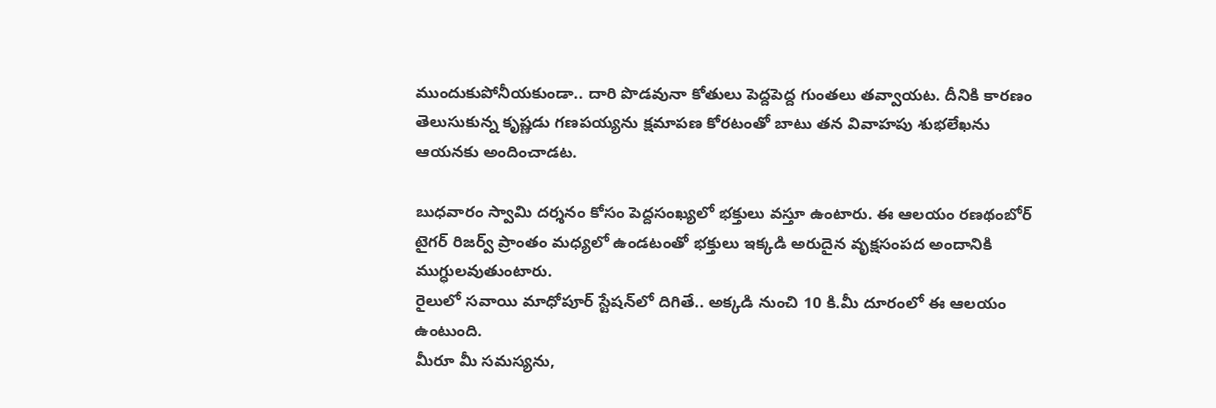ముందుకుపోనీయకుండా.. దారి పొడవునా కోతులు పెద్దపెద్ద గుంతలు తవ్వాయట. దీనికి కారణం తెలుసుకున్న కృష్ణడు గణపయ్యను క్షమాపణ కోరటంతో బాటు తన వివాహపు శుభలేఖను ఆయనకు అందించాడట.

బుధవారం స్వామి దర్శనం కోసం పెద్దసంఖ్యలో భక్తులు వస్తూ ఉంటారు. ఈ ఆలయం రణథంబోర్ టైగర్ రిజర్వ్ ప్రాంతం మధ్యలో ఉండటంతో భక్తులు ఇక్కడి అరుదైన వృక్షసంపద అందానికి ముగ్ధులవుతుంటారు.
రైలులో సవాయి మాధోపూర్ స్టేషన్‌లో దిగితే.. అక్కడి నుంచి 10 కి.మీ దూరంలో ఈ ఆలయం ఉంటుంది.
మీరూ మీ సమస్యను,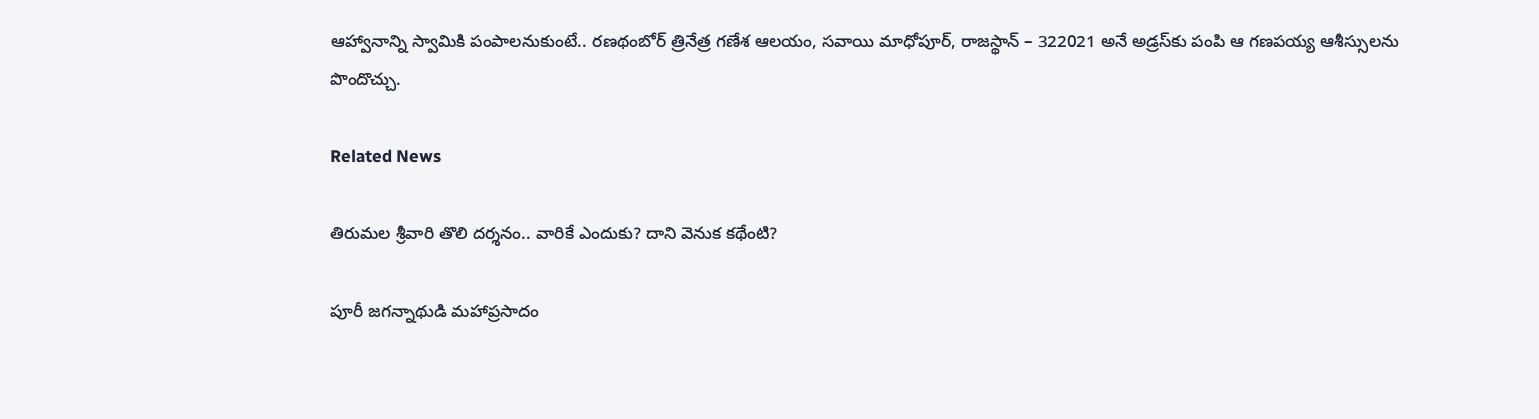ఆహ్వానాన్ని స్వామికి పంపాలనుకుంటే.. రణథంబోర్ త్రినేత్ర గణేశ ఆలయం, సవాయి మాధోపూర్, రాజస్థాన్ – 322021 అనే అడ్రస్‌కు పంపి ఆ గణపయ్య ఆశీస్సులను పొందొచ్చు.

Related News

తిరుమల శ్రీవారి తొలి దర్శనం.. వారికే ఎందుకు? దాని వెనుక కథేంటి?

పూరీ జగన్నాథుడి మహాప్రసాదం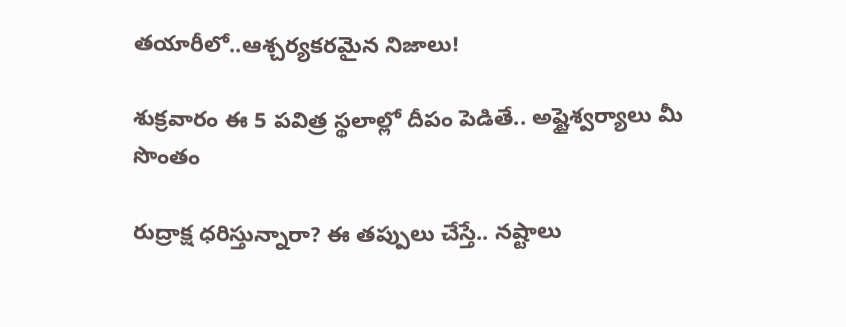తయారీలో..ఆశ్చర్యకరమైన నిజాలు!

శుక్రవారం ఈ 5 పవిత్ర స్థలాల్లో దీపం పెడితే.. అష్టైశ్వర్యాలు మీ సొంతం

రుద్రాక్ష ధరిస్తున్నారా? ఈ తప్పులు చేస్తే.. నష్టాలు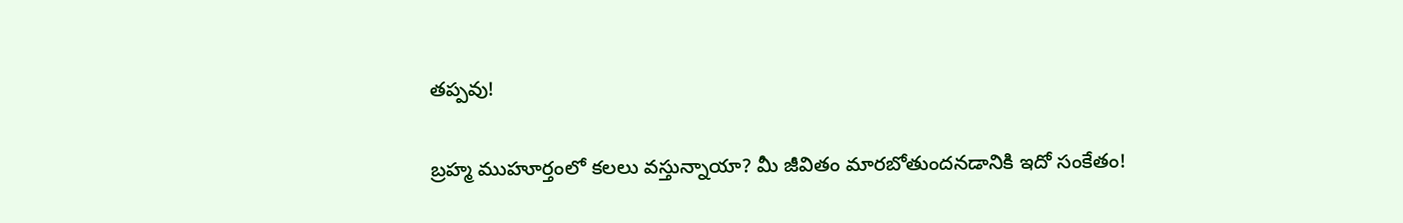తప్పవు!

బ్రహ్మ ముహూర్తంలో కలలు వస్తున్నాయా? మీ జీవితం మారబోతుందనడానికి ఇదో సంకేతం!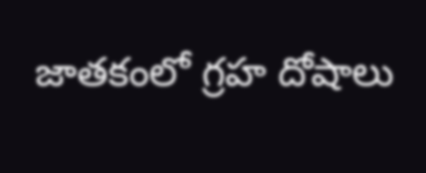జాతకంలో గ్రహ దోషాలు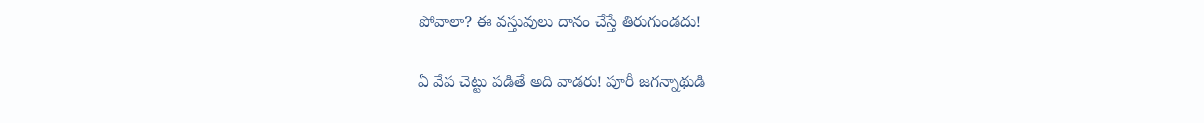పోవాలా? ఈ వస్తువులు దానం చేస్తే తిరుగుండదు!

ఏ వేప చెట్టు పడితే అది వాడరు! పూరీ జగన్నాథుడి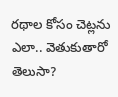రథాల కోసం చెట్లను ఎలా.. వెతుకుతారో తెలుసా?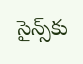సైన్స్‌కు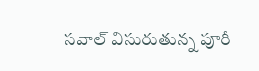సవాల్ విసురుతున్న పూరీ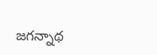జగన్నాథ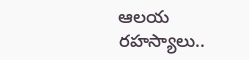ఆలయ రహస్యాలు..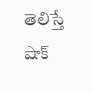తెలిస్తే షాక్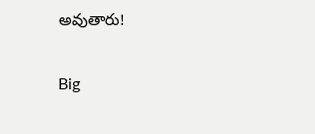అవుతారు!

Big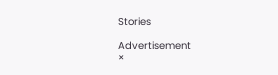Stories

Advertisement
×